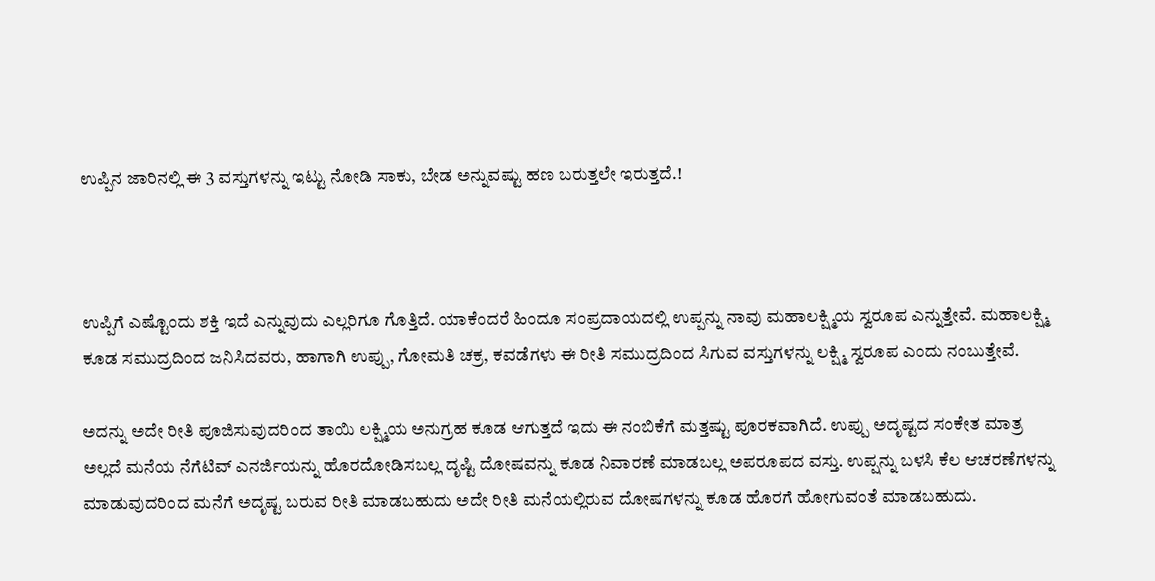ಉಪ್ಪಿನ ಜಾರಿನಲ್ಲಿ ಈ 3 ವಸ್ತುಗಳನ್ನು ಇಟ್ಟು ನೋಡಿ ಸಾಕು, ಬೇಡ ಅನ್ನುವಷ್ಟು ಹಣ ಬರುತ್ತಲೇ ಇರುತ್ತದೆ.!



ಉಪ್ಪಿಗೆ ಎಷ್ಟೊಂದು ಶಕ್ತಿ ಇದೆ ಎನ್ನುವುದು ಎಲ್ಲರಿಗೂ ಗೊತ್ತಿದೆ. ಯಾಕೆಂದರೆ ಹಿಂದೂ ಸಂಪ್ರದಾಯದಲ್ಲಿ ಉಪ್ಪನ್ನು ನಾವು ಮಹಾಲಕ್ಷ್ಮಿಯ ಸ್ವರೂಪ ಎನ್ನುತ್ತೇವೆ. ಮಹಾಲಕ್ಷ್ಮಿ ಕೂಡ ಸಮುದ್ರದಿಂದ ಜನಿಸಿದವರು, ಹಾಗಾಗಿ ಉಪ್ಪು, ಗೋಮತಿ ಚಕ್ರ, ಕವಡೆಗಳು ಈ ರೀತಿ ಸಮುದ್ರದಿಂದ ಸಿಗುವ ವಸ್ತುಗಳನ್ನು ಲಕ್ಷ್ಮಿ ಸ್ವರೂಪ ಎಂದು ನಂಬುತ್ತೇವೆ.

ಅದನ್ನು ಅದೇ ರೀತಿ ಪೂಜಿಸುವುದರಿಂದ ತಾಯಿ ಲಕ್ಷ್ಮಿಯ ಅನುಗ್ರಹ ಕೂಡ ಆಗುತ್ತದೆ ಇದು ಈ ನಂಬಿಕೆಗೆ ಮತ್ತಷ್ಟು ಪೂರಕವಾಗಿದೆ. ಉಪ್ಪು ಅದೃಷ್ಟದ ಸಂಕೇತ ಮಾತ್ರ ಅಲ್ಲದೆ ಮನೆಯ ನೆಗೆಟಿವ್ ಎನರ್ಜಿಯನ್ನು ಹೊರದೋಡಿಸಬಲ್ಲ ದೃಷ್ಟಿ ದೋಷವನ್ನು ಕೂಡ ನಿವಾರಣೆ ಮಾಡಬಲ್ಲ ಅಪರೂಪದ ವಸ್ತು. ಉಪ್ಷನ್ನು ಬಳಸಿ ಕೆಲ ಆಚರಣೆಗಳನ್ನು ಮಾಡುವುದರಿಂದ ಮನೆಗೆ ಅದೃಷ್ಟ ಬರುವ ರೀತಿ ಮಾಡಬಹುದು ಅದೇ ರೀತಿ ಮನೆಯಲ್ಲಿರುವ ದೋಷಗಳನ್ನು ಕೂಡ ಹೊರಗೆ ಹೋಗುವಂತೆ ಮಾಡಬಹುದು.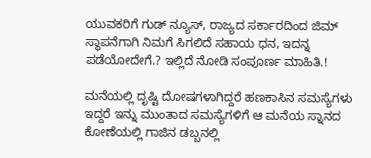ಯುವಕರಿಗೆ ಗುಡ್‌ ನ್ಯೂಸ್, ರಾಜ್ಯದ ಸರ್ಕಾರದಿಂದ ಜಿಮ್ ಸ್ಥಾಪನೆಗಾಗಿ ನಿಮಗೆ ಸಿಗಲಿದೆ ಸಹಾಯ ಧನ, ಇದನ್ನ ಪಡೆಯೋದೇಗೆ.? ಇಲ್ಲಿದೆ ನೋಡಿ ಸಂಪೂರ್ಣ ಮಾಹಿತಿ.!

ಮನೆಯಲ್ಲಿ ದೃಷ್ಟಿ ದೋಷಗಳಾಗಿದ್ದರೆ ಹಣಕಾಸಿನ ಸಮಸ್ಯೆಗಳು ಇದ್ದರೆ ಇನ್ನು ಮುಂತಾದ ಸಮಸ್ಯೆಗಳಿಗೆ ಆ ಮನೆಯ ಸ್ನಾನದ ಕೋಣೆಯಲ್ಲಿ ಗಾಜಿನ ಡಬ್ಬನಲ್ಲಿ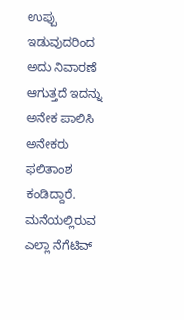ಉಪ್ಪು ಇಡುವುದರಿಂದ ಅದು ನಿವಾರಣೆ ಆಗುತ್ತದೆ ಇದನ್ನು ಅನೇಕ ಪಾಲಿಸಿ ಅನೇಕರು ಫಲಿತಾಂಶ ಕಂಡಿದ್ದಾರೆ. ಮನೆಯಲ್ಲಿರುವ ಎಲ್ಲಾ ನೆಗೆಟಿವ್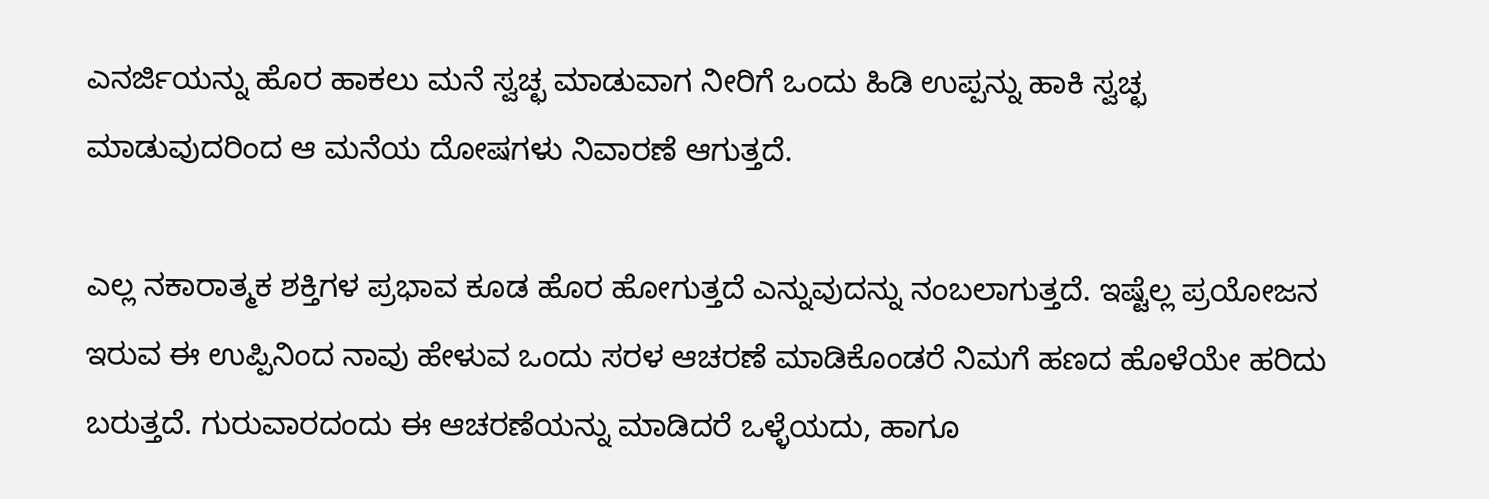ಎನರ್ಜಿಯನ್ನು ಹೊರ ಹಾಕಲು ಮನೆ ಸ್ವಚ್ಛ ಮಾಡುವಾಗ ನೀರಿಗೆ ಒಂದು ಹಿಡಿ ಉಪ್ಪನ್ನು ಹಾಕಿ ಸ್ವಚ್ಛ ಮಾಡುವುದರಿಂದ ಆ ಮನೆಯ ದೋಷಗಳು ನಿವಾರಣೆ ಆಗುತ್ತದೆ.

ಎಲ್ಲ ನಕಾರಾತ್ಮಕ ಶಕ್ತಿಗಳ ಪ್ರಭಾವ ಕೂಡ ಹೊರ ಹೋಗುತ್ತದೆ ಎನ್ನುವುದನ್ನು ನಂಬಲಾಗುತ್ತದೆ. ಇಷ್ಟೆಲ್ಲ ಪ್ರಯೋಜನ ಇರುವ ಈ ಉಪ್ಪಿನಿಂದ ನಾವು ಹೇಳುವ ಒಂದು ಸರಳ ಆಚರಣೆ ಮಾಡಿಕೊಂಡರೆ ನಿಮಗೆ ಹಣದ ಹೊಳೆಯೇ ಹರಿದು ಬರುತ್ತದೆ. ಗುರುವಾರದಂದು ಈ ಆಚರಣೆಯನ್ನು ಮಾಡಿದರೆ ಒಳ್ಳೆಯದು, ಹಾಗೂ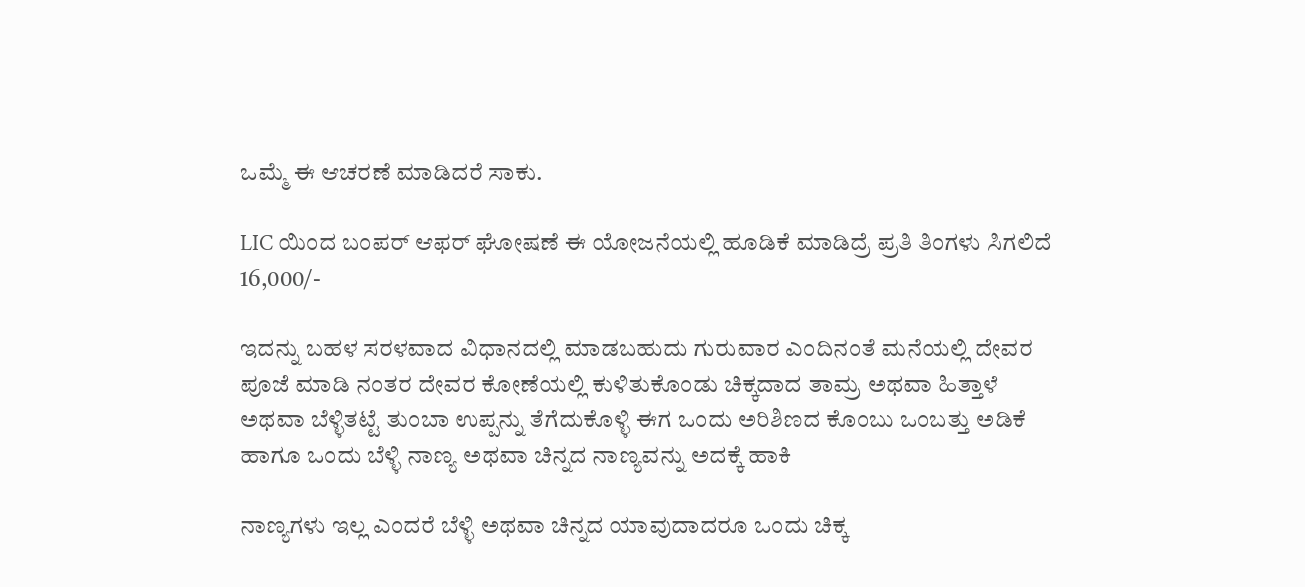ಒಮ್ಮೆ ಈ ಆಚರಣೆ ಮಾಡಿದರೆ ಸಾಕು.

LIC ಯಿಂದ ಬಂಪರ್ ಆಫರ್ ಘೋಷಣೆ ಈ ಯೋಜನೆಯಲ್ಲಿ ಹೂಡಿಕೆ ಮಾಡಿದ್ರೆ ಪ್ರತಿ ತಿಂಗಳು ಸಿಗಲಿದೆ 16,000/-

ಇದನ್ನು ಬಹಳ ಸರಳವಾದ ವಿಧಾನದಲ್ಲಿ ಮಾಡಬಹುದು ಗುರುವಾರ ಎಂದಿನಂತೆ ಮನೆಯಲ್ಲಿ ದೇವರ ಪೂಜೆ ಮಾಡಿ ನಂತರ ದೇವರ ಕೋಣೆಯಲ್ಲಿ ಕುಳಿತುಕೊಂಡು ಚಿಕ್ಕದಾದ ತಾಮ್ರ ಅಥವಾ ಹಿತ್ತಾಳೆ ಅಥವಾ ಬೆಳ್ಳಿತಟ್ಟೆ ತುಂಬಾ ಉಪ್ಪನ್ನು ತೆಗೆದುಕೊಳ್ಳಿ ಈಗ ಒಂದು ಅರಿಶಿಣದ ಕೊಂಬು ಒಂಬತ್ತು ಅಡಿಕೆ ಹಾಗೂ ಒಂದು ಬೆಳ್ಳಿ ನಾಣ್ಯ ಅಥವಾ ಚಿನ್ನದ ನಾಣ್ಯವನ್ನು ಅದಕ್ಕೆ ಹಾಕಿ

ನಾಣ್ಯಗಳು ಇಲ್ಲ ಎಂದರೆ ಬೆಳ್ಳಿ ಅಥವಾ ಚಿನ್ನದ ಯಾವುದಾದರೂ ಒಂದು ಚಿಕ್ಕ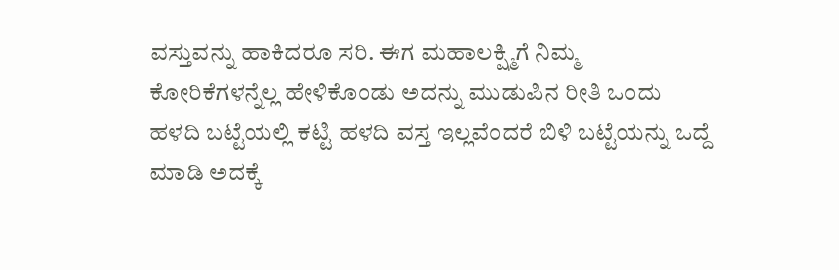ವಸ್ತುವನ್ನು ಹಾಕಿದರೂ ಸರಿ. ಈಗ ಮಹಾಲಕ್ಷ್ಮಿಗೆ ನಿಮ್ಮ ಕೋರಿಕೆಗಳನ್ನೆಲ್ಲ ಹೇಳಿಕೊಂಡು ಅದನ್ನು ಮುಡುಪಿನ ರೀತಿ ಒಂದು ಹಳದಿ ಬಟ್ಟೆಯಲ್ಲಿ ಕಟ್ಟಿ ಹಳದಿ ವಸ್ತ ಇಲ್ಲವೆಂದರೆ ಬಿಳಿ ಬಟ್ಟೆಯನ್ನು ಒದ್ದೆ ಮಾಡಿ ಅದಕ್ಕೆ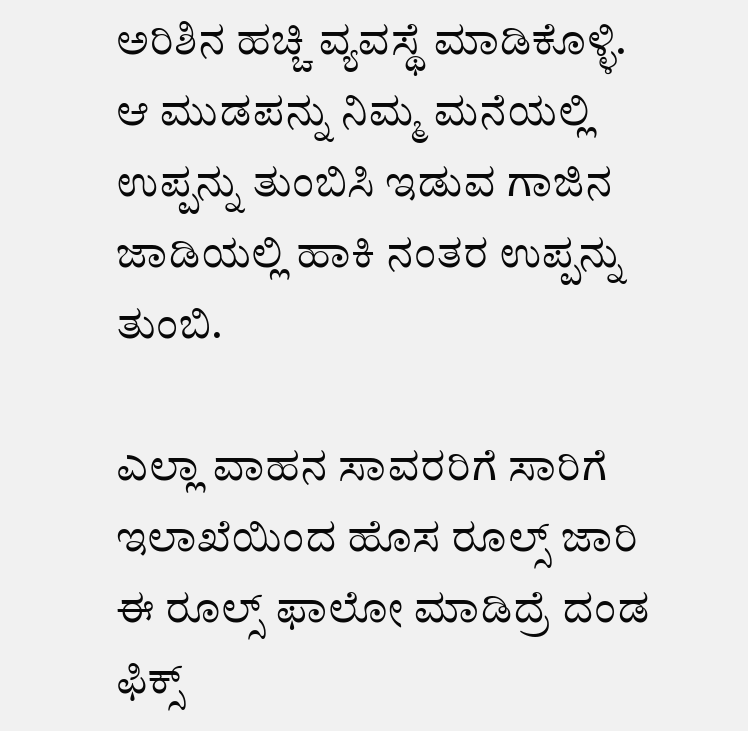ಅರಿಶಿನ ಹಚ್ಚಿ ವ್ಯವಸ್ಥೆ ಮಾಡಿಕೊಳ್ಳಿ. ಆ ಮುಡಪನ್ನು ನಿಮ್ಮ ಮನೆಯಲ್ಲಿ ಉಪ್ಪನ್ನು ತುಂಬಿಸಿ ಇಡುವ ಗಾಜಿನ ಜಾಡಿಯಲ್ಲಿ ಹಾಕಿ ನಂತರ ಉಪ್ಪನ್ನು ತುಂಬಿ.

ಎಲ್ಲಾ ವಾಹನ ಸಾವರರಿಗೆ ಸಾರಿಗೆ ಇಲಾಖೆಯಿಂದ ಹೊಸ ರೂಲ್ಸ್ ಜಾರಿ ಈ ರೂಲ್ಸ್ ಫಾಲೋ ಮಾಡಿದ್ರೆ ದಂಡ ಫಿಕ್ಸ್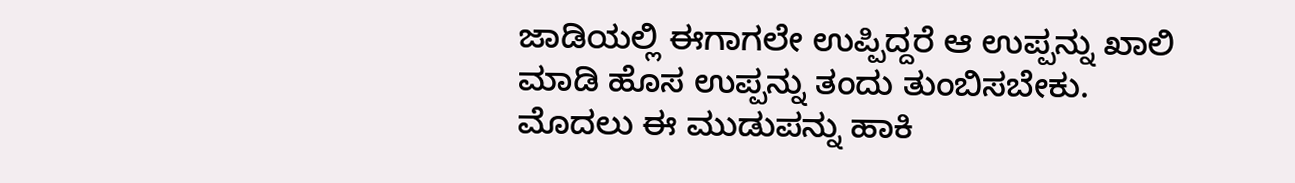ಜಾಡಿಯಲ್ಲಿ ಈಗಾಗಲೇ ಉಪ್ಪಿದ್ದರೆ ಆ ಉಪ್ಪನ್ನು ಖಾಲಿ ಮಾಡಿ ಹೊಸ ಉಪ್ಪನ್ನು ತಂದು ತುಂಬಿಸಬೇಕು. ಮೊದಲು ಈ ಮುಡುಪನ್ನು ಹಾಕಿ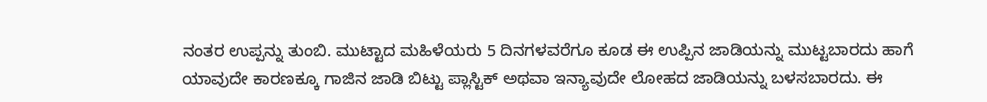ನಂತರ ಉಪ್ಪನ್ನು ತುಂಬಿ. ಮುಟ್ಟಾದ ಮಹಿಳೆಯರು 5 ದಿನಗಳವರೆಗೂ ಕೂಡ ಈ ಉಪ್ಪಿನ ಜಾಡಿಯನ್ನು ಮುಟ್ಟಬಾರದು ಹಾಗೆ ಯಾವುದೇ ಕಾರಣಕ್ಕೂ ಗಾಜಿನ ಜಾಡಿ ಬಿಟ್ಟು ಪ್ಲಾಸ್ಟಿಕ್ ಅಥವಾ ಇನ್ಯಾವುದೇ ಲೋಹದ ಜಾಡಿಯನ್ನು ಬಳಸಬಾರದು. ಈ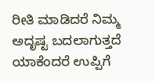ರೀತಿ ಮಾಡಿದರೆ ನಿಮ್ಮ ಅದೃಷ್ಟ ಬದಲಾಗುತ್ತದೆ ಯಾಕೆಂದರೆ ಉಪ್ಪಿಗೆ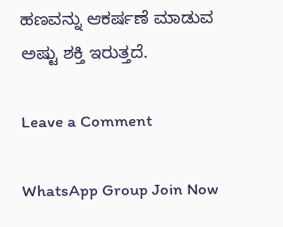ಹಣವನ್ನು ಆಕರ್ಷಣೆ ಮಾಡುವ ಅಷ್ಟು ಶಕ್ತಿ ಇರುತ್ತದೆ.

Leave a Comment

WhatsApp Group Join Now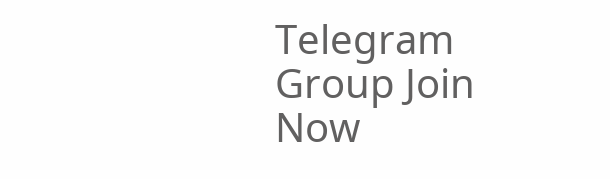Telegram Group Join Now